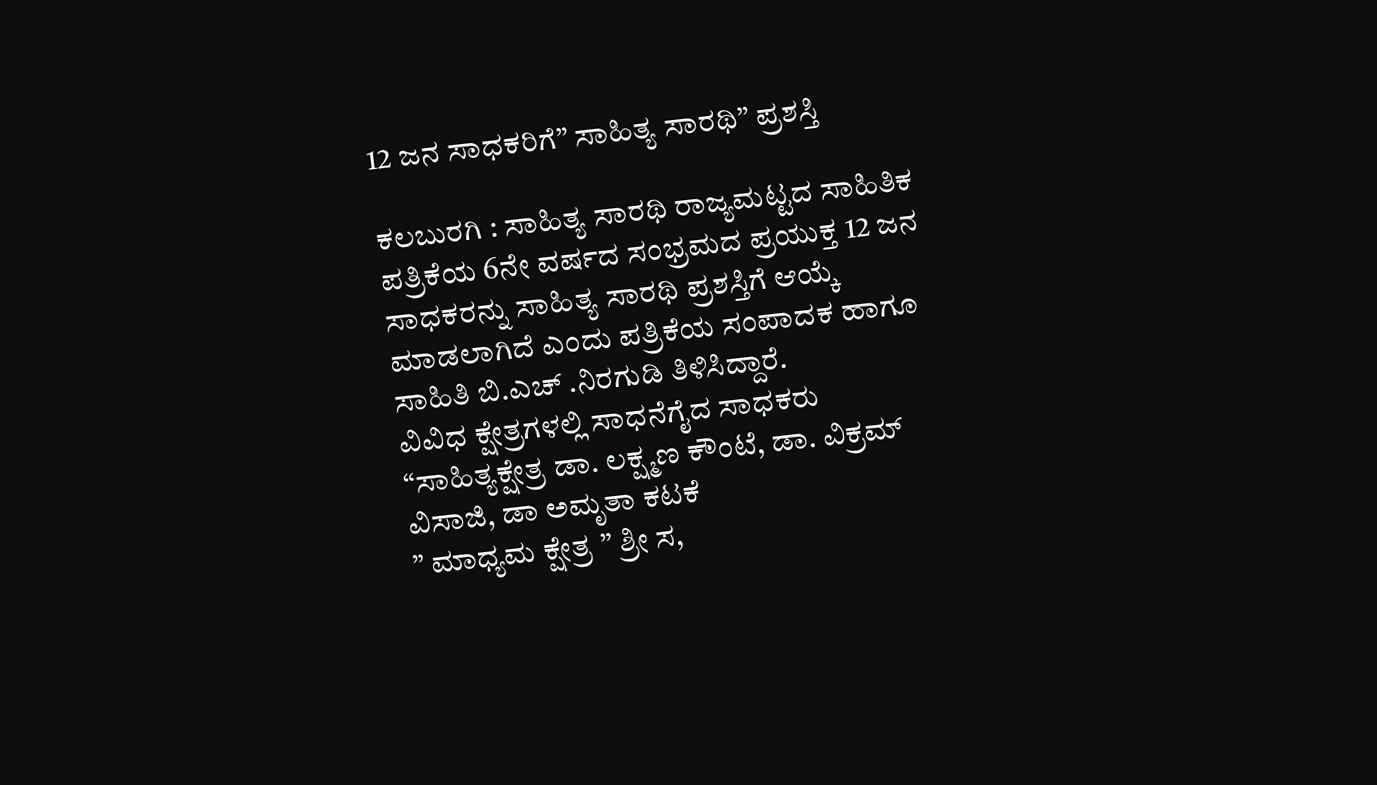12 ಜನ ಸಾಧಕರಿಗೆ” ಸಾಹಿತ್ಯ ಸಾರಥಿ” ಪ್ರಶಸ್ತಿ

ಕಲಬುರಗಿ : ಸಾಹಿತ್ಯ ಸಾರಥಿ ರಾಜ್ಯಮಟ್ಟದ ಸಾಹಿತಿಕ ಪತ್ರಿಕೆಯ 6ನೇ ವರ್ಷದ ಸಂಭ್ರಮದ ಪ್ರಯುಕ್ತ 12 ಜನ ಸಾಧಕರನ್ನು ಸಾಹಿತ್ಯ ಸಾರಥಿ ಪ್ರಶಸ್ತಿಗೆ ಆಯ್ಕೆ ಮಾಡಲಾಗಿದೆ ಎಂದು ಪತ್ರಿಕೆಯ ಸಂಪಾದಕ ಹಾಗೂ ಸಾಹಿತಿ ಬಿ.ಎಚ್ .ನಿರಗುಡಿ ತಿಳಿಸಿದ್ದಾರೆ.
ವಿವಿಧ ಕ್ಷೇತ್ರಗಳಲ್ಲಿ ಸಾಧನೆಗೈದ ಸಾಧಕರು
“ಸಾಹಿತ್ಯಕ್ಷೇತ್ರ ಡಾ. ಲಕ್ಷ್ಮಣ ಕೌಂಟೆ, ಡಾ. ವಿಕ್ರಮ್ ವಿಸಾಜಿ, ಡಾ ಅಮೃತಾ ಕಟಕೆ
” ಮಾಧ್ಯಮ ಕ್ಷೇತ್ರ ” ಶ್ರೀ ಸ,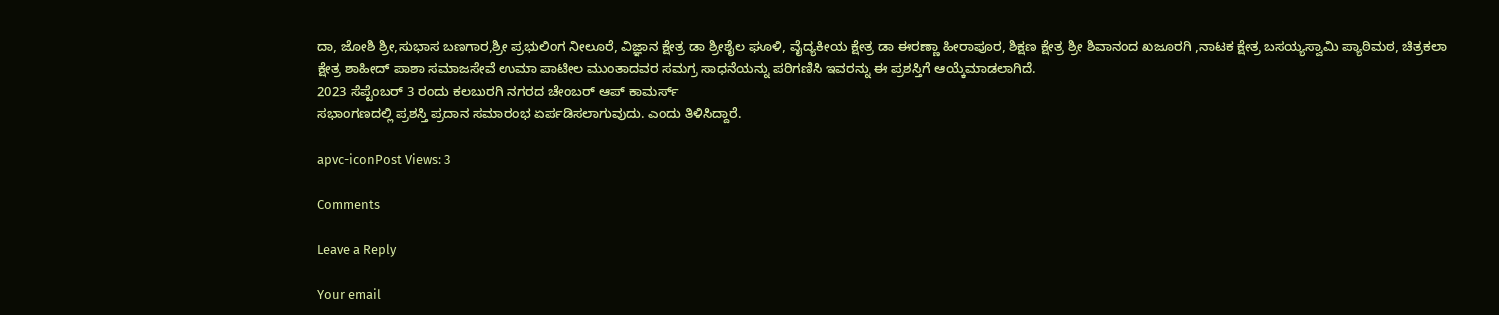ದಾ, ಜೋಶಿ ಶ್ರೀ,ಸುಭಾಸ ಬಣಗಾರ,ಶ್ರೀ ಪ್ರಭುಲಿಂಗ ನೀಲೂರೆ, ವಿಜ್ಞಾನ ಕ್ಷೇತ್ರ ಡಾ ಶ್ರೀಶೈಲ ಘೂಳಿ, ವೈದ್ಯಕೀಯ ಕ್ಷೇತ್ರ ಡಾ ಈರಣ್ಣಾ ಹೀರಾಪೂರ, ಶಿಕ್ಷಣ ಕ್ಷೇತ್ರ ಶ್ರೀ ಶಿವಾನಂದ ಖಜೂರಗಿ ,ನಾಟಕ ಕ್ಷೇತ್ರ ಬಸಯ್ಯಸ್ವಾಮಿ ಪ್ಯಾಠಿಮಠ, ಚಿತ್ರಕಲಾ ಕ್ಷೇತ್ರ ಶಾಹೀದ್ ಪಾಶಾ ಸಮಾಜಸೇವೆ ಉಮಾ ಪಾಟೀಲ ಮುಂತಾದವರ ಸಮಗ್ರ ಸಾಧನೆಯನ್ನು ಪರಿಗಣಿಸಿ ಇವರನ್ನು ಈ ಪ್ರಶಸ್ತಿಗೆ ಆಯ್ಕೆಮಾಡಲಾಗಿದೆ.
2023 ಸೆಪ್ಟೆಂಬರ್ 3 ರಂದು ಕಲಬುರಗಿ ನಗರದ ಚೇಂಬರ್ ಆಪ್ ಕಾಮರ್ಸ್
ಸಭಾಂಗಣದಲ್ಲಿ ಪ್ರಶಸ್ತಿ ಪ್ರದಾನ ಸಮಾರಂಭ ಏರ್ಪಡಿಸಲಾಗುವುದು. ಎಂದು ತಿಳಿಸಿದ್ದಾರೆ.

apvc-iconPost Views: 3

Comments

Leave a Reply

Your email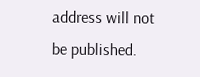address will not be published.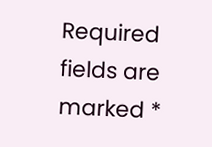Required fields are marked *